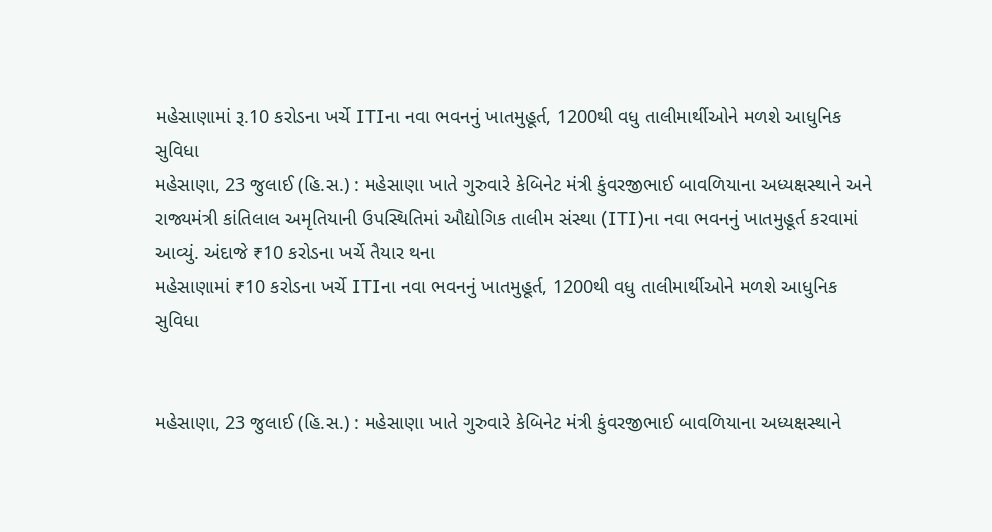મહેસાણામાં રૂ.10 કરોડના ખર્ચે ITIના નવા ભવનનું ખાતમુહૂર્ત, 1200થી વધુ તાલીમાર્થીઓને મળશે આધુનિક સુવિધા
મહેસાણા, 23 જુલાઈ (હિ.સ.) : મહેસાણા ખાતે ગુરુવારે કેબિનેટ મંત્રી કુંવરજીભાઈ બાવળિયાના અધ્યક્ષસ્થાને અને રાજ્યમંત્રી કાંતિલાલ અમૃતિયાની ઉપસ્થિતિમાં ઔદ્યોગિક તાલીમ સંસ્થા (ITI)ના નવા ભવનનું ખાતમુહૂર્ત કરવામાં આવ્યું. અંદાજે ₹10 કરોડના ખર્ચે તૈયાર થના
મહેસાણામાં ₹10 કરોડના ખર્ચે ITIના નવા ભવનનું ખાતમુહૂર્ત, 1200થી વધુ તાલીમાર્થીઓને મળશે આધુનિક સુવિધા


મહેસાણા, 23 જુલાઈ (હિ.સ.) : મહેસાણા ખાતે ગુરુવારે કેબિનેટ મંત્રી કુંવરજીભાઈ બાવળિયાના અધ્યક્ષસ્થાને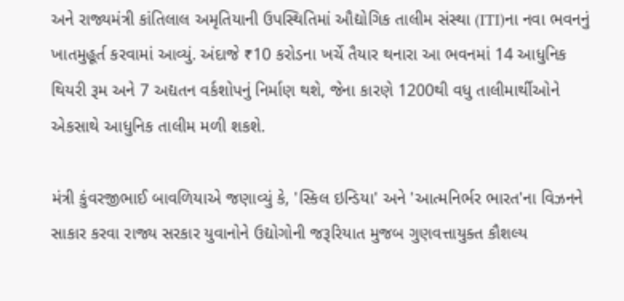અને રાજ્યમંત્રી કાંતિલાલ અમૃતિયાની ઉપસ્થિતિમાં ઔદ્યોગિક તાલીમ સંસ્થા (ITI)ના નવા ભવનનું ખાતમુહૂર્ત કરવામાં આવ્યું. અંદાજે ₹10 કરોડના ખર્ચે તૈયાર થનારા આ ભવનમાં 14 આધુનિક થિયરી રૂમ અને 7 અદ્યતન વર્કશોપનું નિર્માણ થશે, જેના કારણે 1200થી વધુ તાલીમાર્થીઓને એકસાથે આધુનિક તાલીમ મળી શકશે.

મંત્રી કુંવરજીભાઈ બાવળિયાએ જણાવ્યું કે, 'સ્કિલ ઇન્ડિયા' અને 'આત્મનિર્ભર ભારત'ના વિઝનને સાકાર કરવા રાજ્ય સરકાર યુવાનોને ઉદ્યોગોની જરૂરિયાત મુજબ ગુણવત્તાયુક્ત કૌશલ્ય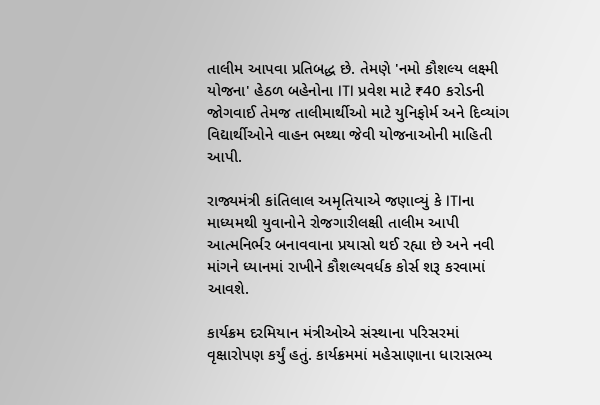તાલીમ આપવા પ્રતિબદ્ધ છે. તેમણે 'નમો કૌશલ્ય લક્ષ્મી યોજના' હેઠળ બહેનોના ITI પ્રવેશ માટે ₹40 કરોડની જોગવાઈ તેમજ તાલીમાર્થીઓ માટે યુનિફોર્મ અને દિવ્યાંગ વિદ્યાર્થીઓને વાહન ભથ્થા જેવી યોજનાઓની માહિતી આપી.

રાજ્યમંત્રી કાંતિલાલ અમૃતિયાએ જણાવ્યું કે ITIના માધ્યમથી યુવાનોને રોજગારીલક્ષી તાલીમ આપી આત્મનિર્ભર બનાવવાના પ્રયાસો થઈ રહ્યા છે અને નવી માંગને ધ્યાનમાં રાખીને કૌશલ્યવર્ધક કોર્સ શરૂ કરવામાં આવશે.

કાર્યક્રમ દરમિયાન મંત્રીઓએ સંસ્થાના પરિસરમાં વૃક્ષારોપણ કર્યું હતું. કાર્યક્રમમાં મહેસાણાના ધારાસભ્ય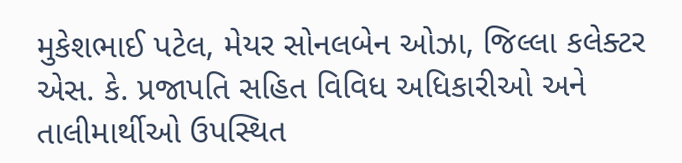મુકેશભાઈ પટેલ, મેયર સોનલબેન ઓઝા, જિલ્લા કલેક્ટર એસ. કે. પ્રજાપતિ સહિત વિવિધ અધિકારીઓ અને તાલીમાર્થીઓ ઉપસ્થિત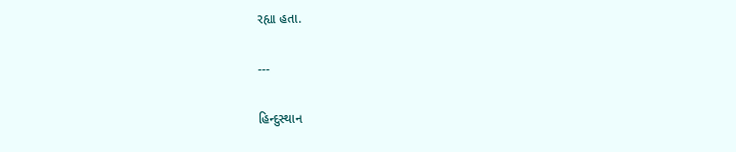રહ્યા હતા.

---

હિન્દુસ્થાન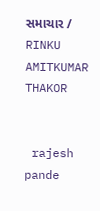સમાચાર / RINKU AMITKUMAR THAKOR


 rajesh pande